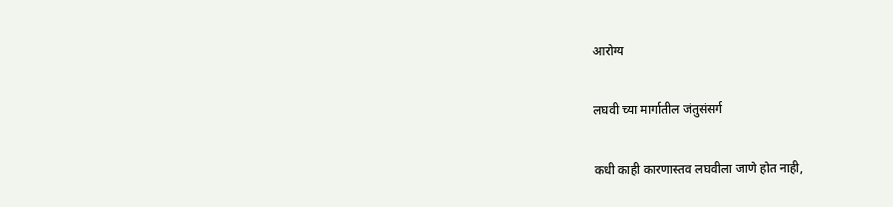आरोग्य

लघवी च्या मार्गातील जंतुसंसर्ग

कधी काही कारणास्तव लघवीला जाणे होत नाही,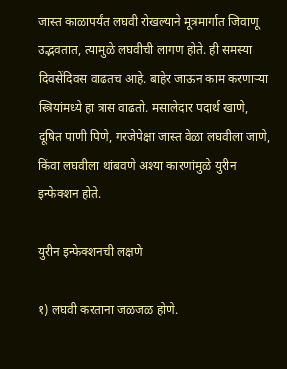जास्त काळापर्यंत लघवी रोखल्याने मूत्रमार्गात जिवाणू उद्भवतात, त्यामुळे लघवीची लागण होते. ही समस्या दिवसेंदिवस वाढतच आहे. बाहेर जाऊन काम करणाऱ्या स्त्रियांमध्ये हा त्रास वाढतो. मसालेदार पदार्थ खाणे, दूषित पाणी पिणे, गरजेपेक्षा जास्त वेळा लघवीला जाणे, किंवा लघवीला थांबवणे अश्या कारणांमुळे युरीन इन्फेक्शन होते.

युरीन इन्फेक्शनची लक्षणे

१) लघवी करताना जळजळ होणे.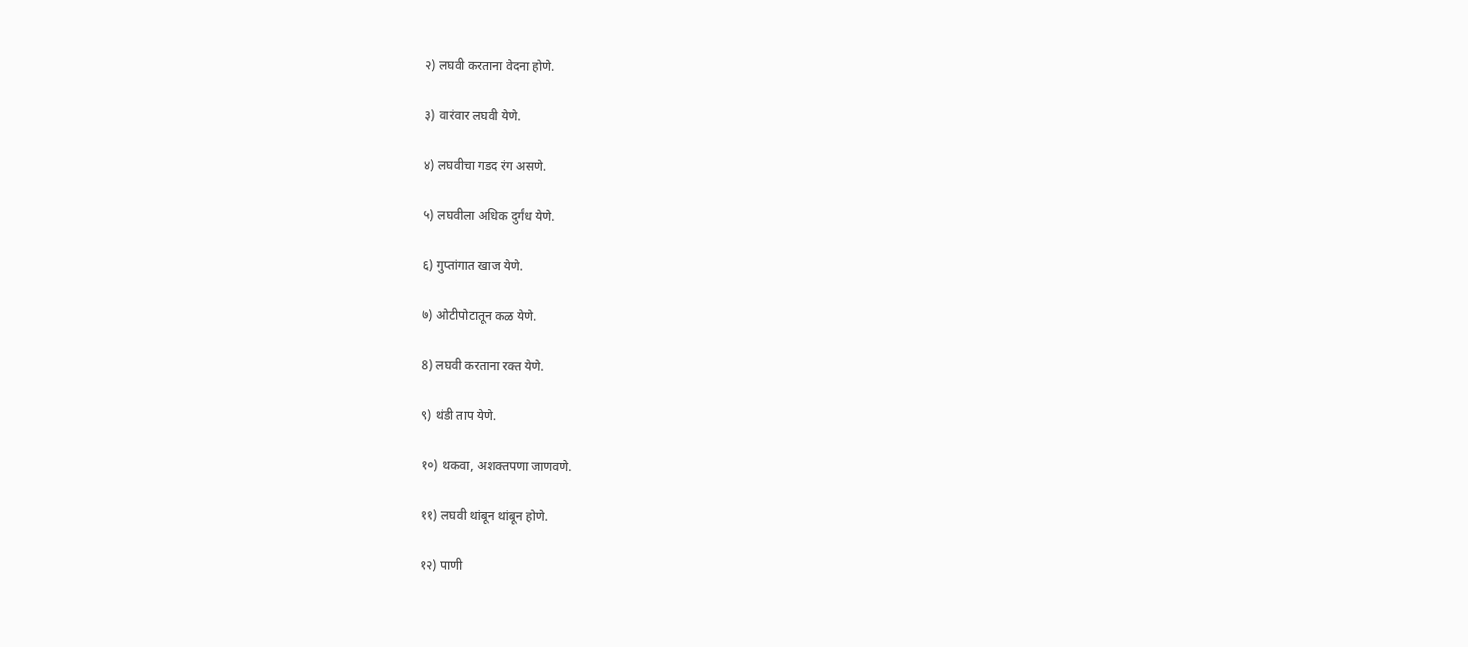२) लघवी करताना वेदना होणे.

३) वारंवार लघवी येणे.

४) लघवीचा गडद रंग असणे.

५) लघवीला अधिक दुर्गंध येणे.

६) गुप्तांगात खाज येणे.

७) ओटीपोटातून कळ येणे.

8) लघवी करताना रक्त येणे.

९) थंडी ताप येणे.

१०) थकवा, अशक्तपणा जाणवणे.

११) लघवी थांबून थांबून होणे.

१२) पाणी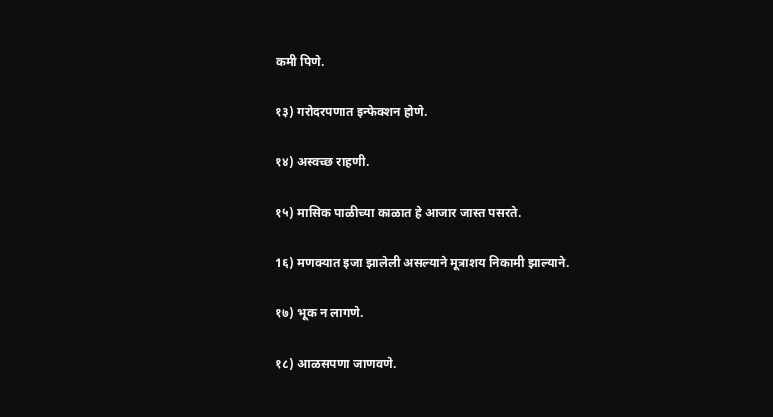कमी पिणे.

१३) गरोदरपणात इन्फेक्शन होणे.

१४) अस्वच्छ राहणी.

१५) मासिक पाळीच्या काळात हे आजार जास्त पसरते.

1६) मणक्यात इजा झालेली असल्याने मूत्राशय निकामी झाल्याने.

१७) भूक न लागणे.

१८) आळसपणा जाणवणे.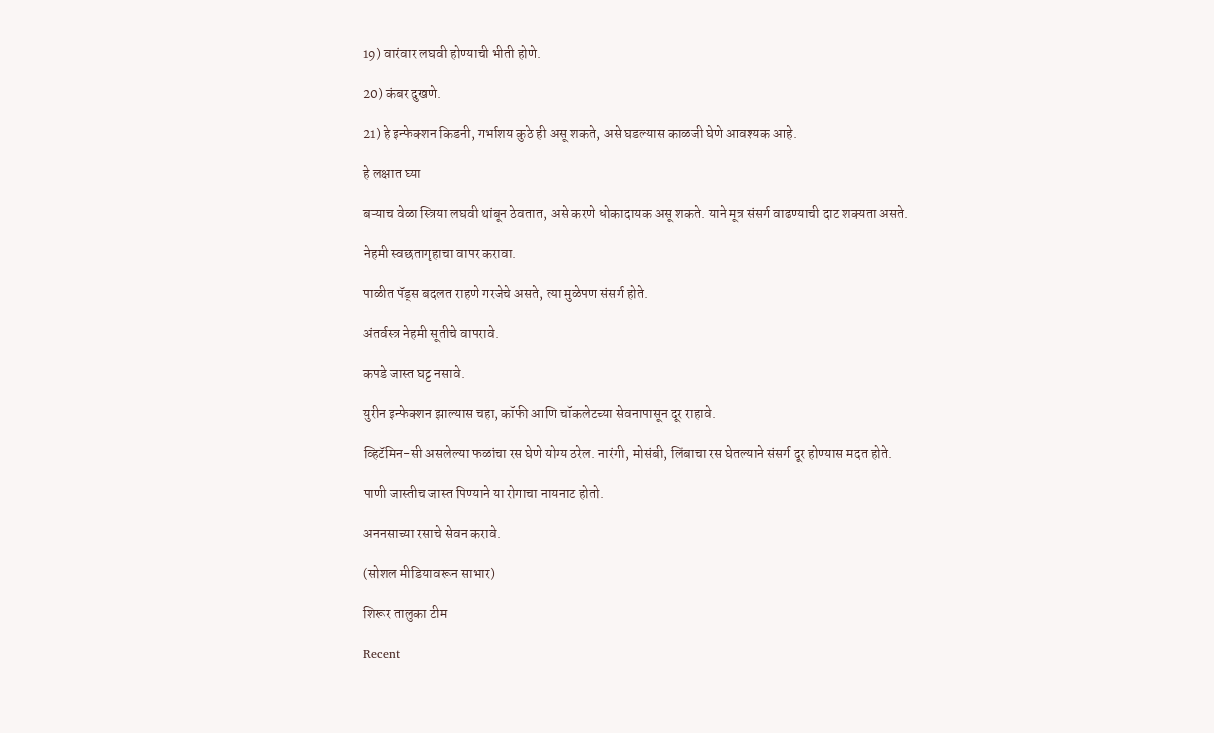19) वारंवार लघवी होण्याची भीती होणे.

20) कंबर दुखणे.

21) हे इन्फेक्शन किडनी, गर्भाशय कुठे ही असू शकते, असे घडल्यास काळजी घेणे आवश्यक आहे.

हे लक्षात घ्या

बऱ्याच वेळा स्त्रिया लघवी थांबून ठेवतात, असे करणे धोकादायक असू शकते. याने मूत्र संसर्ग वाढण्याची दाट शक्यता असते.

नेहमी स्वछतागृहाचा वापर करावा.

पाळीत पॅड्स बदलत राहणे गरजेचे असते, त्या मुळेपण संसर्ग होते.

अंतर्वस्त्र नेहमी सूतीचे वापरावे.

कपडे जास्त घट्ट नसावे.

युरीन इन्फेक्शन झाल्यास चहा, कॉफी आणि चॉकलेटच्या सेवनापासून दूर राहावे.

व्हिटॅमिन-सी असलेल्या फळांचा रस घेणे योग्य ठरेल. नारंगी, मोसंबी, लिंबाचा रस घेतल्याने संसर्ग दूर होण्यास मदत होते.

पाणी जास्तीच जास्त पिण्याने या रोगाचा नायनाट होतो.

अननसाच्या रसाचे सेवन करावे.

(सोशल मीडियावरून साभार)

शिरूर तालुका टीम

Recent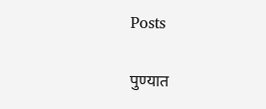Posts

पुण्यात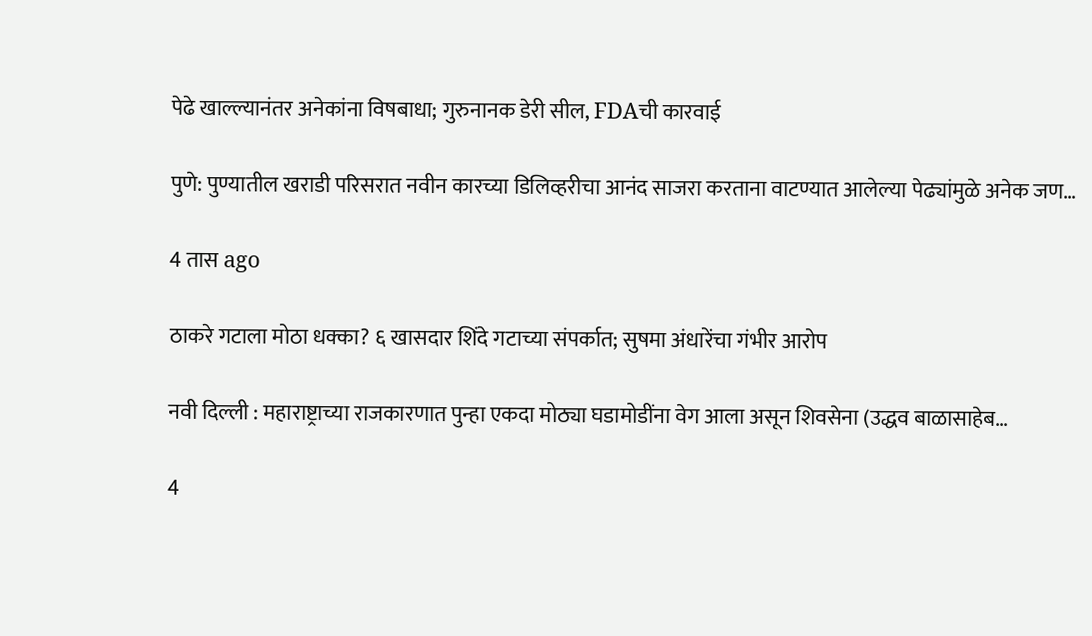पेढे खाल्ल्यानंतर अनेकांना विषबाधा; गुरुनानक डेरी सील, FDAची कारवाई

पुणे: पुण्यातील खराडी परिसरात नवीन कारच्या डिलिव्हरीचा आनंद साजरा करताना वाटण्यात आलेल्या पेढ्यांमुळे अनेक जण…

4 तास ago

ठाकरे गटाला मोठा धक्का? ६ खासदार शिंदे गटाच्या संपर्कात; सुषमा अंधारेंचा गंभीर आरोप

नवी दिल्ली : महाराष्ट्राच्या राजकारणात पुन्हा एकदा मोठ्या घडामोडींना वेग आला असून शिवसेना (उद्धव बाळासाहेब…

4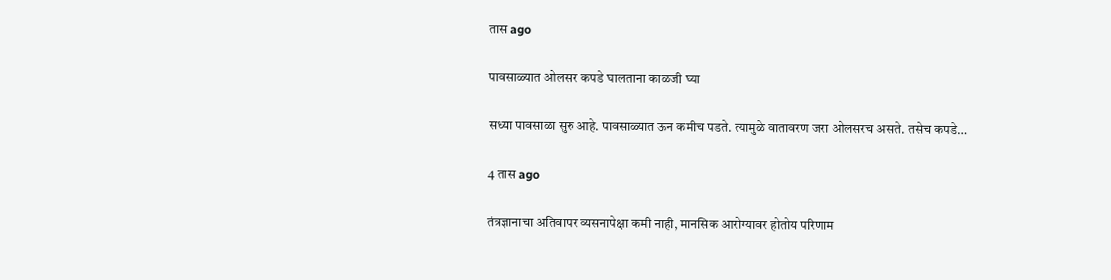तास ago

पावसाळ्यात ओलसर कपडे घालताना काळजी घ्या

सध्या पावसाळा सुरु आहे. पावसाळ्यात ऊन कमीच पडते. त्यामुळे वातावरण जरा ओलसरच असते. तसेच कपडे…

4 तास ago

तंत्रज्ञानाचा अतिवापर व्यसनापेक्षा कमी नाही, मानसिक आरोग्यावर होतोय परिणाम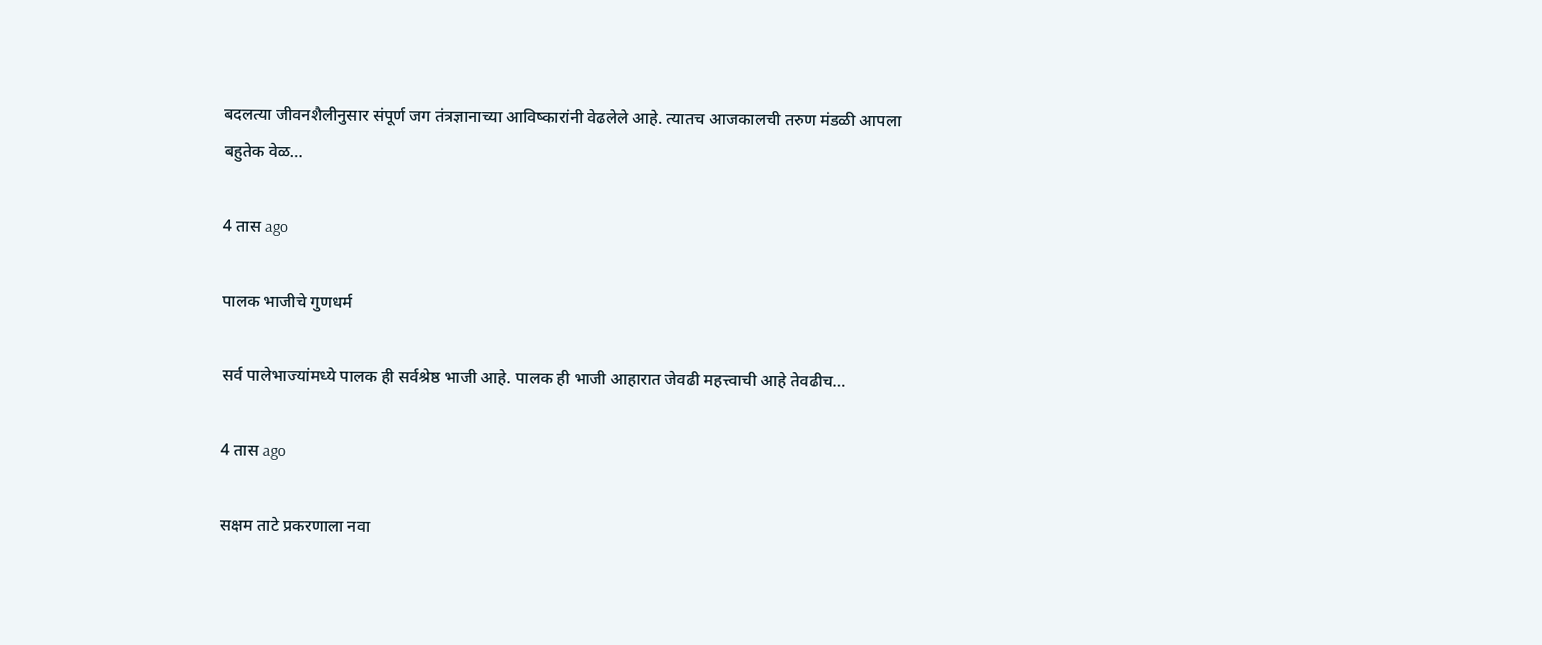बदलत्या जीवनशैलीनुसार संपूर्ण जग तंत्रज्ञानाच्या आविष्कारांनी वेढलेले आहे. त्यातच आजकालची तरुण मंडळी आपला बहुतेक वेळ…

4 तास ago

पालक भाजीचे गुणधर्म

सर्व पालेभाज्यांमध्ये पालक ही सर्वश्रेष्ठ भाजी आहे. पालक ही भाजी आहारात जेवढी महत्त्वाची आहे तेवढीच…

4 तास ago

सक्षम ताटे प्रकरणाला नवा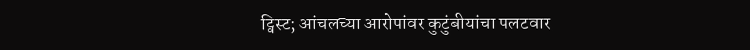ट्विस्ट; आंचलच्या आरोपांवर कुटुंबीयांचा पलटवार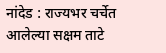नांदेड : राज्यभर चर्चेत आलेल्या सक्षम ताटे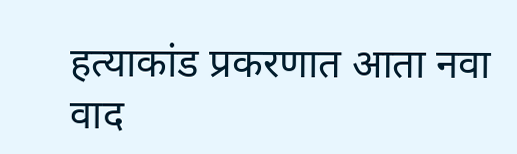हत्याकांड प्रकरणात आता नवा वाद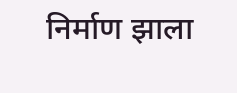निर्माण झाला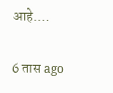आहे.…

6 तास ago